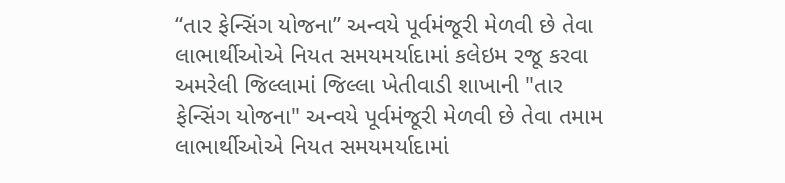“તાર ફેન્સિંગ યોજના” અન્વયે પૂર્વમંજૂરી મેળવી છે તેવા લાભાર્થીઓએ નિયત સમયમર્યાદામાં કલેઇમ રજૂ કરવા
અમરેલી જિલ્લામાં જિલ્લા ખેતીવાડી શાખાની "તાર ફેન્સિંગ યોજના" અન્વયે પૂર્વમંજૂરી મેળવી છે તેવા તમામ લાભાર્થીઓએ નિયત સમયમર્યાદામાં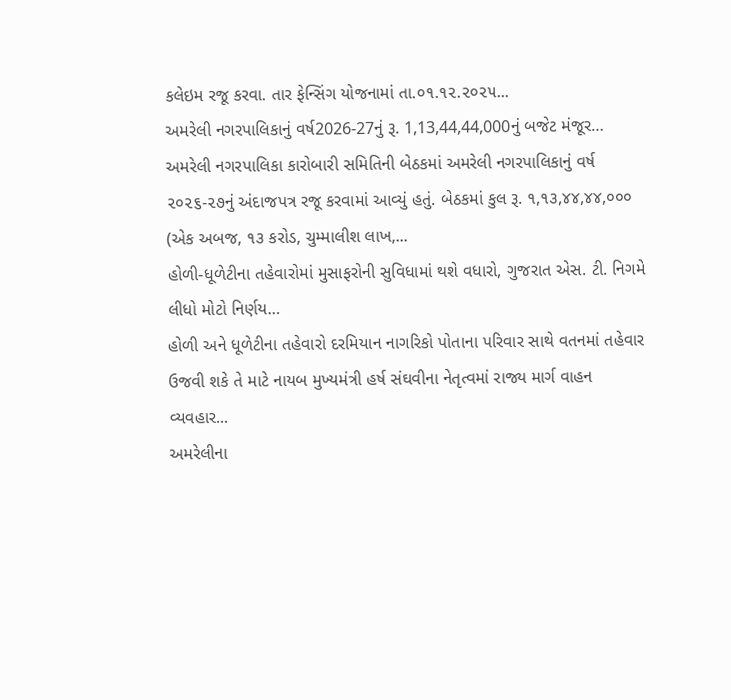કલેઇમ રજૂ કરવા. તાર ફેન્સિંગ યોજનામાં તા.૦૧.૧૨.૨૦૨૫...
અમરેલી નગરપાલિકાનું વર્ષ2026-27નું રૂ. 1,13,44,44,000નું બજેટ મંજૂર…
અમરેલી નગરપાલિકા કારોબારી સમિતિની બેઠકમાં અમરેલી નગરપાલિકાનું વર્ષ ૨૦૨૬-૨૭નું અંદાજપત્ર રજૂ કરવામાં આવ્યું હતું. બેઠકમાં કુલ રૂ. ૧,૧૩,૪૪,૪૪,૦૦૦ (એક અબજ, ૧૩ કરોડ, ચુમ્માલીશ લાખ,...
હોળી-ધૂળેટીના તહેવારોમાં મુસાફરોની સુવિધામાં થશે વધારો, ગુજરાત એસ. ટી. નિગમે લીધો મોટો નિર્ણય…
હોળી અને ધૂળેટીના તહેવારો દરમિયાન નાગરિકો પોતાના પરિવાર સાથે વતનમાં તહેવાર ઉજવી શકે તે માટે નાયબ મુખ્યમંત્રી હર્ષ સંઘવીના નેતૃત્વમાં રાજ્ય માર્ગ વાહન વ્યવહાર...
અમરેલીના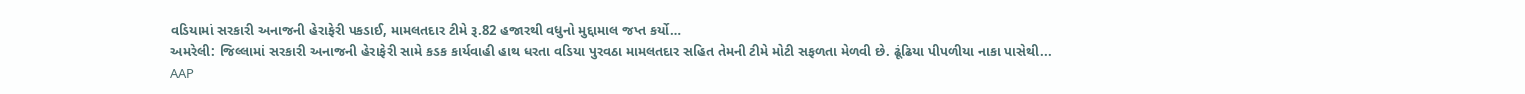વડિયામાં સરકારી અનાજની હેરાફેરી પકડાઈ, મામલતદાર ટીમે રૂ.82 હજારથી વધુનો મુદ્દામાલ જપ્ત કર્યો…
અમરેલી: જિલ્લામાં સરકારી અનાજની હેરાફેરી સામે કડક કાર્યવાહી હાથ ધરતા વડિયા પુરવઠા મામલતદાર સહિત તેમની ટીમે મોટી સફળતા મેળવી છે. ઢૂંઢિયા પીપળીયા નાકા પાસેથી...
AAP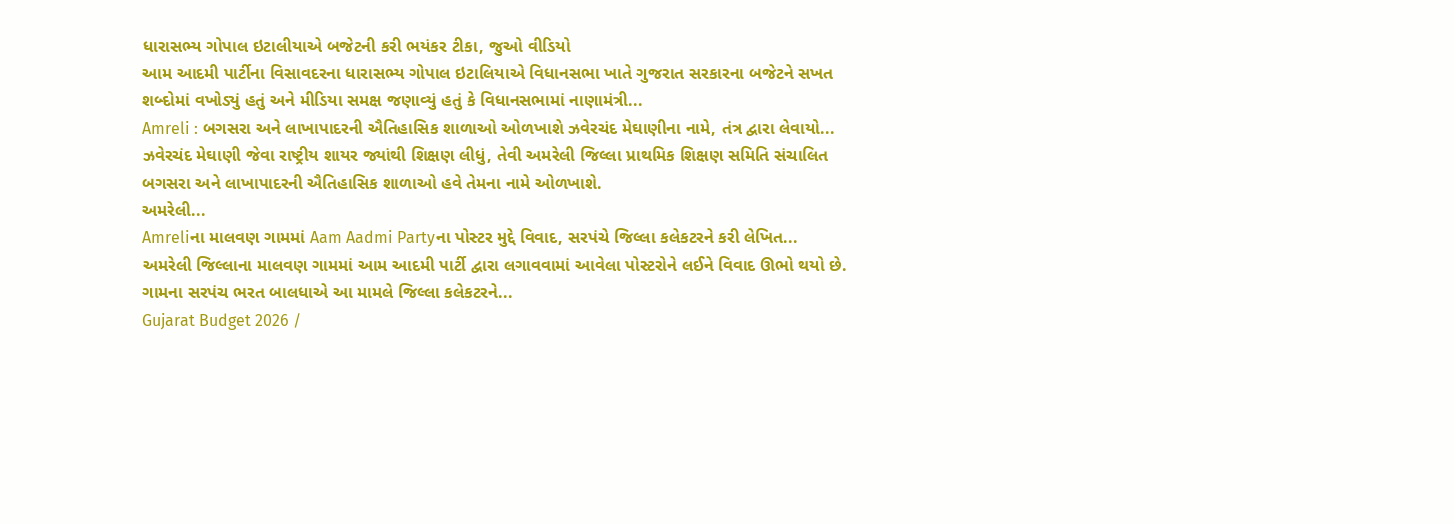ધારાસભ્ય ગોપાલ ઇટાલીયાએ બજેટની કરી ભયંકર ટીકા, જુઓ વીડિયો
આમ આદમી પાર્ટીના વિસાવદરના ધારાસભ્ય ગોપાલ ઇટાલિયાએ વિધાનસભા ખાતે ગુજરાત સરકારના બજેટને સખત શબ્દોમાં વખોડ્યું હતું અને મીડિયા સમક્ષ જણાવ્યું હતું કે વિધાનસભામાં નાણામંત્રી...
Amreli : બગસરા અને લાખાપાદરની ઐતિહાસિક શાળાઓ ઓળખાશે ઝવેરચંદ મેઘાણીના નામે, તંત્ર દ્વારા લેવાયો...
ઝવેરચંદ મેઘાણી જેવા રાષ્ટ્રીય શાયર જ્યાંથી શિક્ષણ લીધું, તેવી અમરેલી જિલ્લા પ્રાથમિક શિક્ષણ સમિતિ સંચાલિત બગસરા અને લાખાપાદરની ઐતિહાસિક શાળાઓ હવે તેમના નામે ઓળખાશે.
અમરેલી...
Amreliના માલવણ ગામમાં Aam Aadmi Partyના પોસ્ટર મુદ્દે વિવાદ, સરપંચે જિલ્લા કલેકટરને કરી લેખિત...
અમરેલી જિલ્લાના માલવણ ગામમાં આમ આદમી પાર્ટી દ્વારા લગાવવામાં આવેલા પોસ્ટરોને લઈને વિવાદ ઊભો થયો છે. ગામના સરપંચ ભરત બાલધાએ આ મામલે જિલ્લા કલેકટરને...
Gujarat Budget 2026 /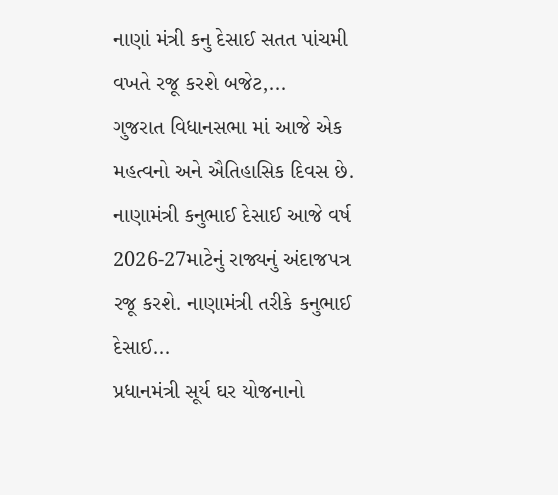નાણાં મંત્રી કનુ દેસાઈ સતત પાંચમી વખતે રજૂ કરશે બજેટ,...
ગુજરાત વિધાનસભા માં આજે એક મહત્વનો અને ઐતિહાસિક દિવસ છે. નાણામંત્રી કનુભાઈ દેસાઈ આજે વર્ષ 2026-27માટેનું રાજ્યનું અંદાજપત્ર રજૂ કરશે. નાણામંત્રી તરીકે કનુભાઈ દેસાઈ...
પ્રધાનમંત્રી સૂર્ય ઘર યોજનાનો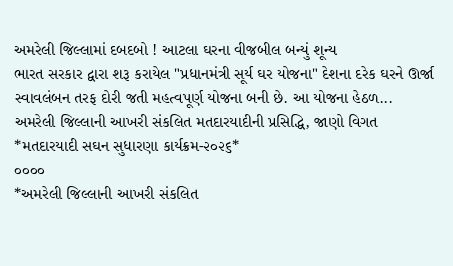અમરેલી જિલ્લામાં દબદબો ! આટલા ઘરના વીજબીલ બન્યું શૂન્ય
ભારત સરકાર દ્વારા શરૂ કરાયેલ "પ્રધાનમંત્રી સૂર્ય ઘર યોજના" દેશના દરેક ઘરને ઊર્જા સ્વાવલંબન તરફ દોરી જતી મહત્વપૂર્ણ યોજના બની છે. આ યોજના હેઠળ...
અમરેલી જિલ્લાની આખરી સંકલિત મતદારયાદીની પ્રસિદ્ધિ, જાણો વિગત
*મતદારયાદી સઘન સુધારણા કાર્યક્રમ-૨૦૨૬*
૦૦૦૦
*અમરેલી જિલ્લાની આખરી સંકલિત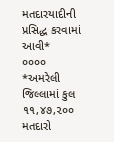મતદારયાદીની પ્રસિદ્ધ કરવામાં આવી*
૦૦૦૦
*અમરેલી જિલ્લામાં કુલ ૧૧,૪૭,૨૦૦ મતદારો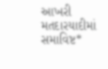આખરી મતદારયાદીમાં સમાવિષ્ટ*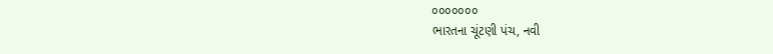૦૦૦૦૦૦૦
ભારતના ચૂંટણી પંચ, નવી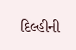દિલ્હીની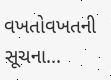વખતોવખતની સૂચના...